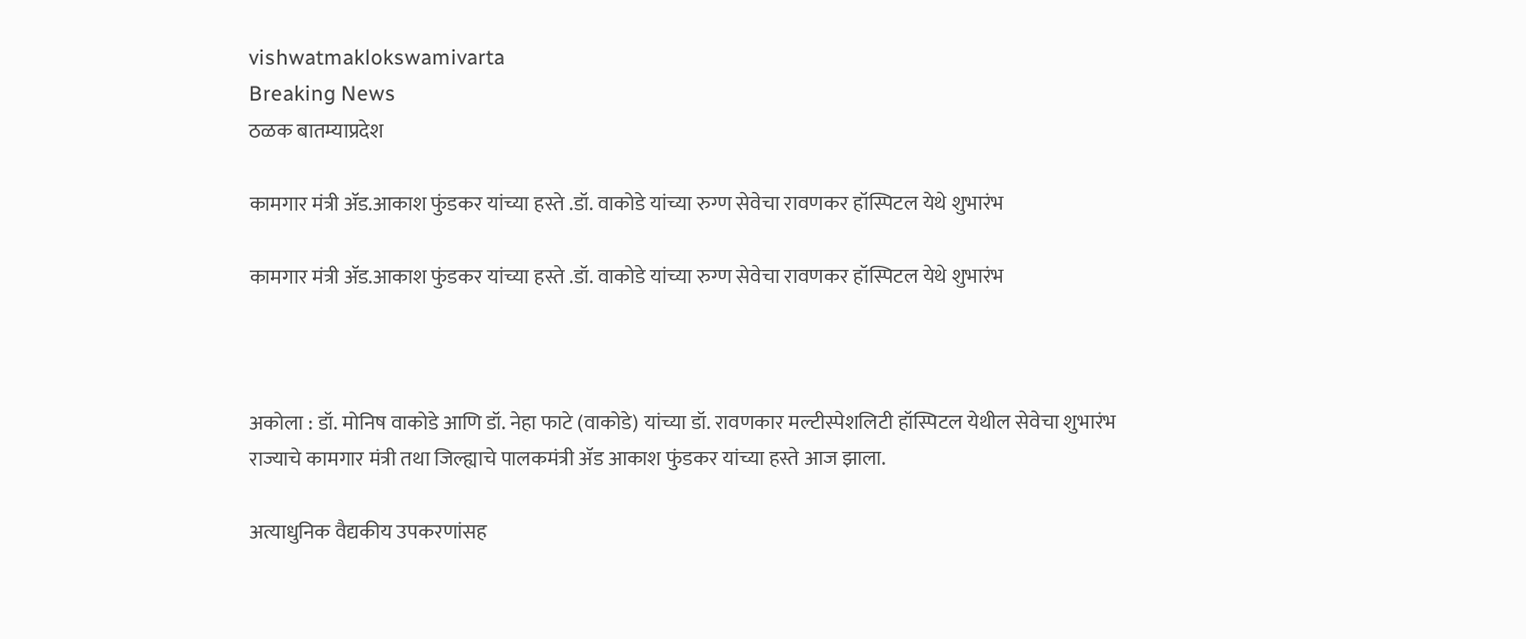vishwatmaklokswamivarta
Breaking News
ठळक बातम्याप्रदेश

कामगार मंत्री ॲड.आकाश फुंडकर यांच्या हस्ते .डॉ. वाकोडे यांच्या रुग्ण सेवेचा रावणकर हॉस्पिटल येथे शुभारंभ

कामगार मंत्री ॲड.आकाश फुंडकर यांच्या हस्ते .डॉ. वाकोडे यांच्या रुग्ण सेवेचा रावणकर हॉस्पिटल येथे शुभारंभ



अकोला : डॉ. मोनिष वाकोडे आणि डॉ. नेहा फाटे (वाकोडे) यांच्या डॉ. रावणकार मल्टीस्पेशलिटी हॉस्पिटल येथील सेवेचा शुभारंभ राज्याचे कामगार मंत्री तथा जिल्ह्याचे पालकमंत्री ॲड आकाश फुंडकर यांच्या हस्ते आज झाला.

अत्याधुनिक वैद्यकीय उपकरणांसह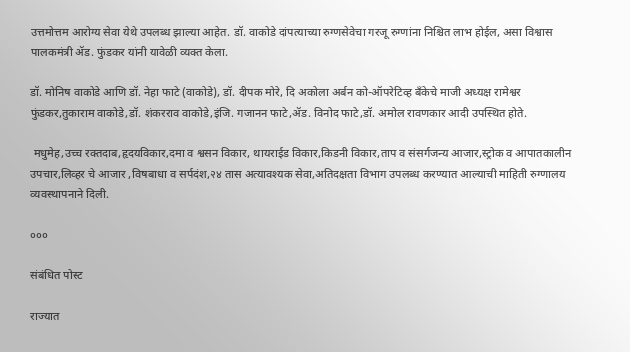उत्तमोत्तम आरोग्य सेवा येथे उपलब्ध झाल्या आहेत. डॉ. वाकोडे दांपत्याच्या रुग्णसेवेचा गरजू रुग्णांना निश्चित लाभ होईल, असा विश्वास पालकमंत्री ॲड. फुंडकर यांनी यावेळी व्यक्त केला.

डॉ. मोनिष वाकोडे आणि डॉ. नेहा फाटे (वाकोडे), डॉ. दीपक मोरे, दि अकोला अर्बन को-ऑपरेटिव्ह बँकेचे माजी अध्यक्ष रामेश्वर फुंडकर,तुकाराम वाकोडे,डॉ. शंकरराव वाकोडे,इंजि. गजानन फाटे,ॲड. विनोद फाटे,डॉ. अमोल रावणकार आदी उपस्थित होते.

 मधुमेह,उच्च रक्तदाब,हृदयविकार,दमा व श्वसन विकार, थायराईड विकार,किडनी विकार,ताप व संसर्गजन्य आजार,स्ट्रोक व आपातकालीन उपचार,लिव्हर चे आजार ,विषबाधा व सर्पदंश,२४ तास अत्यावश्यक सेवा,अतिदक्षता विभाग उपलब्ध करण्यात आल्याची माहिती रुग्णालय व्यवस्थापनाने दिली.

०००

संबंधित पोस्ट

राज्यात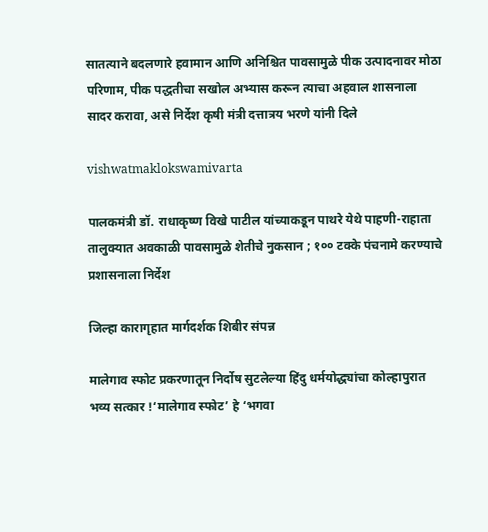सातत्याने बदलणारे हवामान आणि अनिश्चित पावसामुळे पीक उत्पादनावर मोठा परिणाम, पीक पद्धतीचा सखोल अभ्यास करून त्याचा अहवाल शासनाला सादर करावा, असे निर्देश कृषी मंत्री दत्तात्रय भरणे यांनी दिले

vishwatmaklokswamivarta

पालकमंत्री डॉ. राधाकृष्ण विखे पाटील यांच्याकडून पाथरे येथे पाहणी-राहाता तालुक्यात अवकाळी पावसामुळे शेतीचे नुकसान ; १०० टक्के पंचनामे करण्याचे प्रशासनाला निर्देश

जिल्हा कारागृहात मार्गदर्शक शिबीर संपन्न

मालेगाव स्फोट प्रकरणातून निर्दोष सुटलेल्या हिंदु धर्मयोद्ध्यांचा कोल्हापुरात भव्य सत्कार !‘मालेगाव स्फोट’ हे ‘भगवा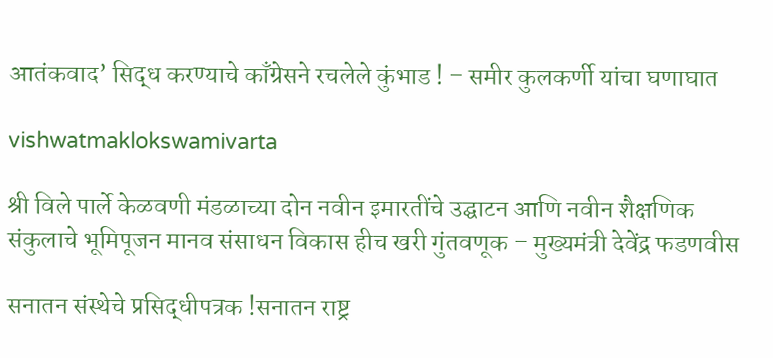आतंकवाद’ सिद्ध करण्याचे काँग्रेसने रचलेले कुंभाड ! – समीर कुलकर्णी यांचा घणाघात

vishwatmaklokswamivarta

श्री विले पार्ले केळवणी मंडळाच्या दोन नवीन इमारतींचे उद्घाटन आणि नवीन शैक्षणिक संकुलाचे भूमिपूजन मानव संसाधन विकास हीच खरी गुंतवणूक – मुख्यमंत्री देवेंद्र फडणवीस

सनातन संस्थेचे प्रसिद्धीपत्रक !सनातन राष्ट्र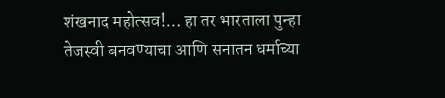शंखनाद महोत्सव!… हा तर भारताला पुन्हा तेजस्वी बनवण्याचा आणि सनातन धर्माच्या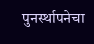पुनर्स्थापनेचा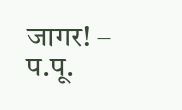जागर! – प.पू.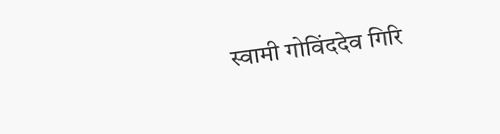स्वामी गोविंददेव गिरि